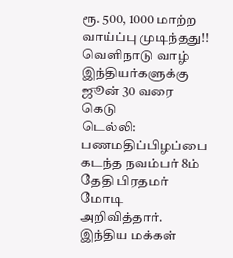ரூ. 500, 1000 மாற்ற வாய்ப்பு முடிந்தது!! வெளிநாடு வாழ் இந்தியர்களுக்கு ஜூன் 30 வரை கெடு
டெல்லி: பணமதிப்பிழப்பை கடந்த நவம்பர் 8ம் தேதி பிரதமர் மோடி அறிவித்தார். இந்திய மக்கள்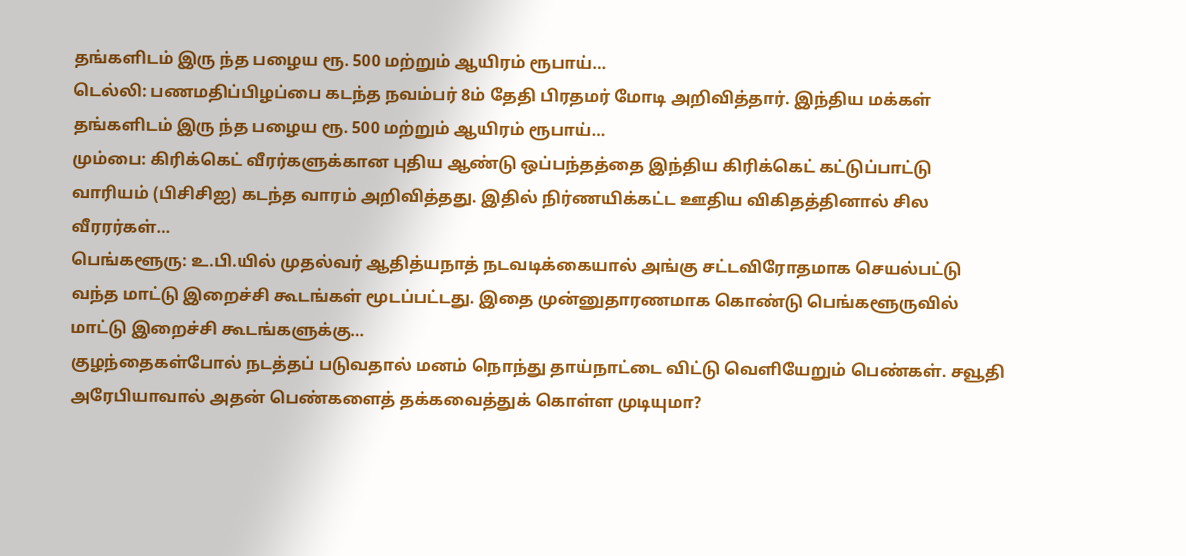தங்களிடம் இரு ந்த பழைய ரூ. 500 மற்றும் ஆயிரம் ரூபாய்…
டெல்லி: பணமதிப்பிழப்பை கடந்த நவம்பர் 8ம் தேதி பிரதமர் மோடி அறிவித்தார். இந்திய மக்கள் தங்களிடம் இரு ந்த பழைய ரூ. 500 மற்றும் ஆயிரம் ரூபாய்…
மும்பை: கிரிக்கெட் வீரர்களுக்கான புதிய ஆண்டு ஒப்பந்தத்தை இந்திய கிரிக்கெட் கட்டுப்பாட்டு வாரியம் (பிசிசிஐ) கடந்த வாரம் அறிவித்தது. இதில் நிர்ணயிக்கட்ட ஊதிய விகிதத்தினால் சில வீரரர்கள்…
பெங்களூரு: உ.பி.யில் முதல்வர் ஆதித்யநாத் நடவடிக்கையால் அங்கு சட்டவிரோதமாக செயல்பட்டு வந்த மாட்டு இறைச்சி கூடங்கள் மூடப்பட்டது. இதை முன்னுதாரணமாக கொண்டு பெங்களூருவில் மாட்டு இறைச்சி கூடங்களுக்கு…
குழந்தைகள்போல் நடத்தப் படுவதால் மனம் நொந்து தாய்நாட்டை விட்டு வெளியேறும் பெண்கள். சவூதி அரேபியாவால் அதன் பெண்களைத் தக்கவைத்துக் கொள்ள முடியுமா?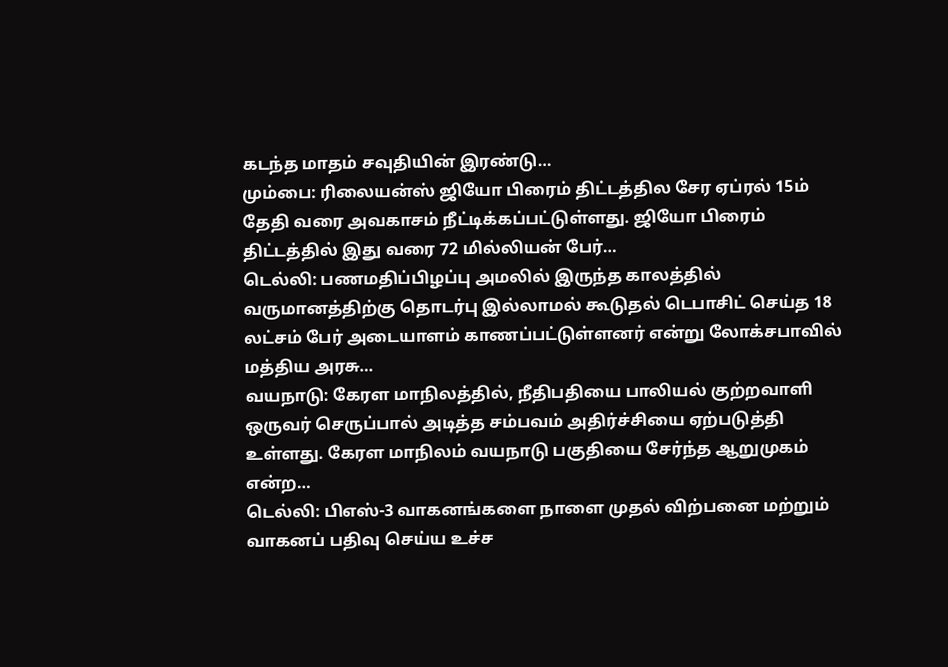கடந்த மாதம் சவுதியின் இரண்டு…
மும்பை: ரிலையன்ஸ் ஜியோ பிரைம் திட்டத்தில சேர ஏப்ரல் 15ம் தேதி வரை அவகாசம் நீட்டிக்கப்பட்டுள்ளது. ஜியோ பிரைம் திட்டத்தில் இது வரை 72 மில்லியன் பேர்…
டெல்லி: பணமதிப்பிழப்பு அமலில் இருந்த காலத்தில் வருமானத்திற்கு தொடர்பு இல்லாமல் கூடுதல் டெபாசிட் செய்த 18 லட்சம் பேர் அடையாளம் காணப்பட்டுள்ளனர் என்று லோக்சபாவில் மத்திய அரசு…
வயநாடு: கேரள மாநிலத்தில், நீதிபதியை பாலியல் குற்றவாளி ஒருவர் செருப்பால் அடித்த சம்பவம் அதிர்ச்சியை ஏற்படுத்தி உள்ளது. கேரள மாநிலம் வயநாடு பகுதியை சேர்ந்த ஆறுமுகம் என்ற…
டெல்லி: பிஎஸ்-3 வாகனங்களை நாளை முதல் விற்பனை மற்றும் வாகனப் பதிவு செய்ய உச்ச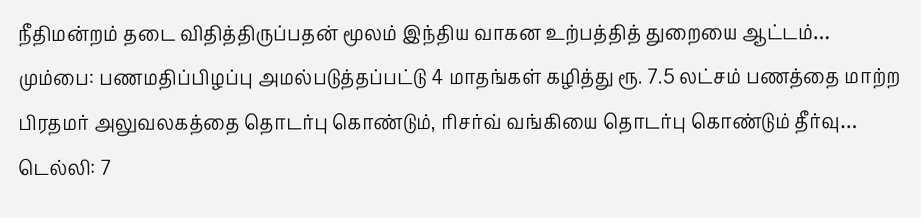நீதிமன்றம் தடை விதித்திருப்பதன் மூலம் இந்திய வாகன உற்பத்தித் துறையை ஆட்டம்…
மும்பை: பணமதிப்பிழப்பு அமல்படுத்தப்பட்டு 4 மாதங்கள் கழித்து ரூ. 7.5 லட்சம் பணத்தை மாற்ற பிரதமர் அலுவலகத்தை தொடர்பு கொண்டும், ரிசர்வ் வங்கியை தொடர்பு கொண்டும் தீர்வு…
டெல்லி: 7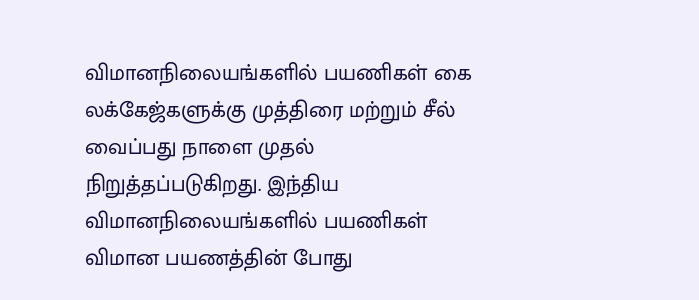விமானநிலையங்களில் பயணிகள் கை லக்கேஜ்களுக்கு முத்திரை மற்றும் சீல் வைப்பது நாளை முதல் நிறுத்தப்படுகிறது. இந்திய விமானநிலையங்களில் பயணிகள் விமான பயணத்தின் போது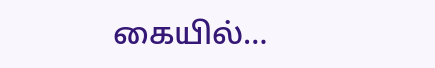கையில்…